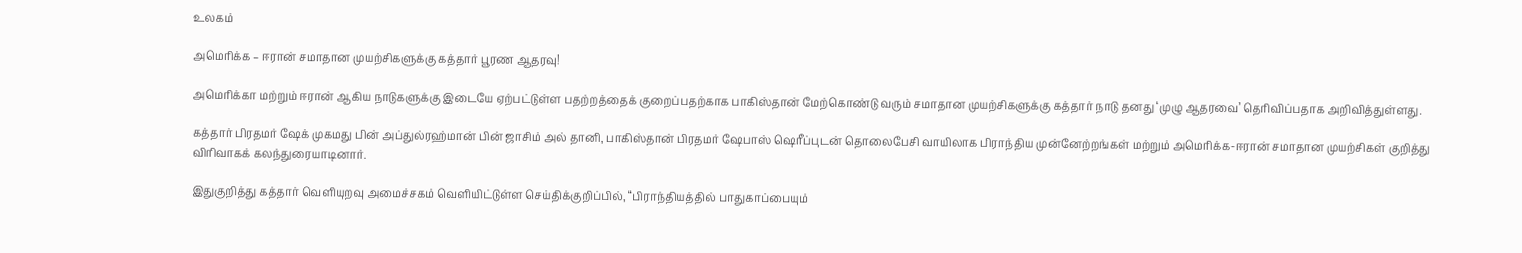உலகம்

அமெரிக்க – ஈரான் சமாதான முயற்சிகளுக்கு கத்தார் பூரண ஆதரவு!

அமெரிக்கா மற்றும் ஈரான் ஆகிய நாடுகளுக்கு இடையே ஏற்பட்டுள்ள பதற்றத்தைக் குறைப்பதற்காக பாகிஸ்தான் மேற்கொண்டு வரும் சமாதான முயற்சிகளுக்கு கத்தார் நாடு தனது ‘முழு ஆதரவை’ தெரிவிப்பதாக அறிவித்துள்ளது.

கத்தார் பிரதமர் ஷேக் முகமது பின் அப்துல்ரஹ்மான் பின் ஜாசிம் அல் தானி, பாகிஸ்தான் பிரதமர் ஷேபாஸ் ஷெரீப்புடன் தொலைபேசி வாயிலாக பிராந்திய முன்னேற்றங்கள் மற்றும் அமெரிக்க-ஈரான் சமாதான முயற்சிகள் குறித்து விரிவாகக் கலந்துரையாடினார்.

இதுகுறித்து கத்தார் வெளியுறவு அமைச்சகம் வெளியிட்டுள்ள செய்திக்குறிப்பில், “பிராந்தியத்தில் பாதுகாப்பையும்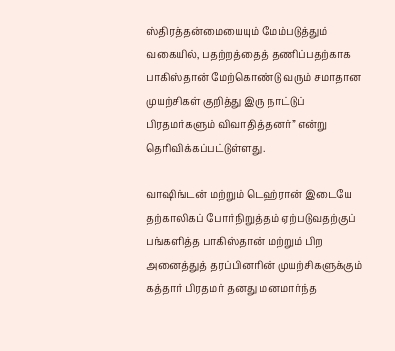ஸ்திரத்தன்மையையும் மேம்படுத்தும் வகையில், பதற்றத்தைத் தணிப்பதற்காக பாகிஸ்தான் மேற்கொண்டு வரும் சமாதான முயற்சிகள் குறித்து இரு நாட்டுப் பிரதமர்களும் விவாதித்தனர்” என்று தெரிவிக்கப்பட்டுள்ளது.

வாஷிங்டன் மற்றும் டெஹ்ரான் இடையே தற்காலிகப் போர்நிறுத்தம் ஏற்படுவதற்குப் பங்களித்த பாகிஸ்தான் மற்றும் பிற அனைத்துத் தரப்பினரின் முயற்சிகளுக்கும் கத்தார் பிரதமர் தனது மனமார்ந்த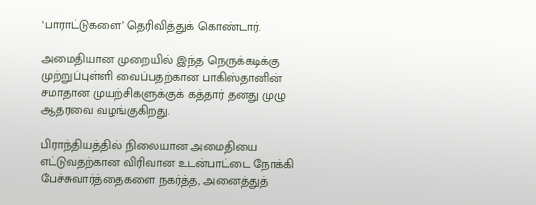‘பாராட்டுகளை’ தெரிவித்துக் கொண்டார்.

அமைதியான முறையில் இந்த நெருக்கடிக்கு முற்றுப்புள்ளி வைப்பதற்கான பாகிஸ்தானின் சமாதான முயற்சிகளுக்குக் கத்தார் தனது முழு ஆதரவை வழங்குகிறது.

பிராந்தியத்தில் நிலையான அமைதியை எட்டுவதற்கான விரிவான உடன்பாட்டை நோக்கி பேச்சுவார்த்தைகளை நகர்த்த, அனைத்துத்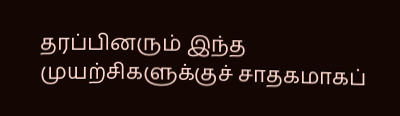தரப்பினரும் இந்த முயற்சிகளுக்குச் சாதகமாகப்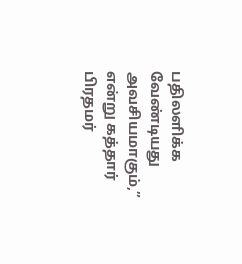பதிலளிக்க வேண்டியது அவசியமாகும்,” என்று கத்தார் பிரதமர்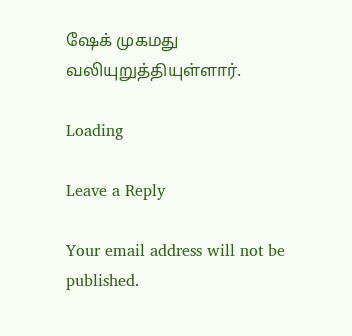ஷேக் முகமது வலியுறுத்தியுள்ளார்.

Loading

Leave a Reply

Your email address will not be published.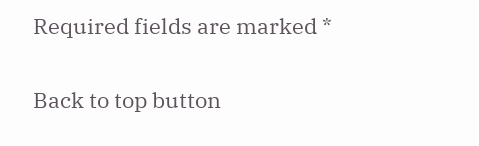Required fields are marked *

Back to top button